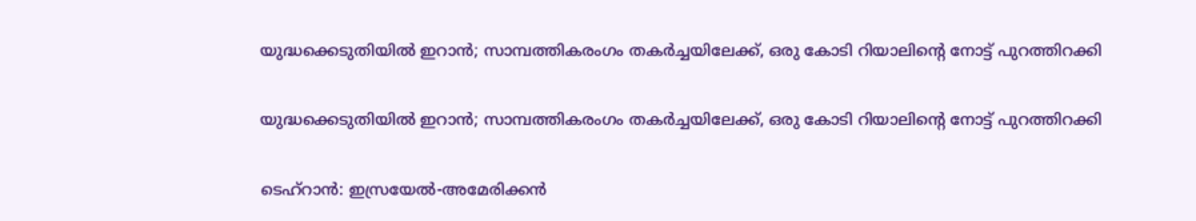യുദ്ധക്കെടുതിയിൽ ഇറാൻ; സാമ്പത്തികരംഗം തകർച്ചയിലേക്ക്, ഒരു കോടി റിയാലിന്റെ നോട്ട് പുറത്തിറക്കി

യുദ്ധക്കെടുതിയിൽ ഇറാൻ; സാമ്പത്തികരംഗം തകർച്ചയിലേക്ക്, ഒരു കോടി റിയാലിന്റെ നോട്ട് പുറത്തിറക്കി

ടെഹ്‌റാൻ: ഇസ്രയേൽ-അമേരിക്കൻ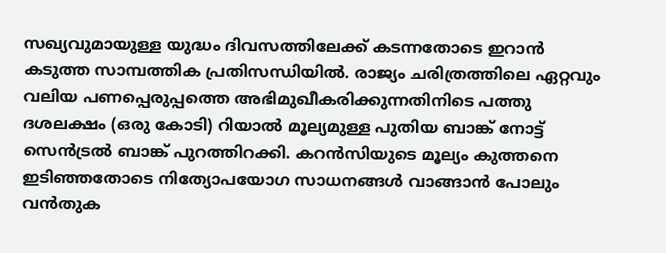സഖ്യവുമായുള്ള യുദ്ധം ദിവസത്തിലേക്ക് കടന്നതോടെ ഇറാൻ കടുത്ത സാമ്പത്തിക പ്രതിസന്ധിയിൽ. രാജ്യം ചരിത്രത്തിലെ ഏറ്റവും വലിയ പണപ്പെരുപ്പത്തെ അഭിമുഖീകരിക്കുന്നതിനിടെ പത്തു ദശലക്ഷം (ഒരു കോടി) റിയാൽ മൂല്യമുള്ള പുതിയ ബാങ്ക് നോട്ട് സെൻട്രൽ ബാങ്ക് പുറത്തിറക്കി. കറൻസിയുടെ മൂല്യം കുത്തനെ ഇടിഞ്ഞതോടെ നിത്യോപയോഗ സാധനങ്ങൾ വാങ്ങാൻ പോലും വൻതുക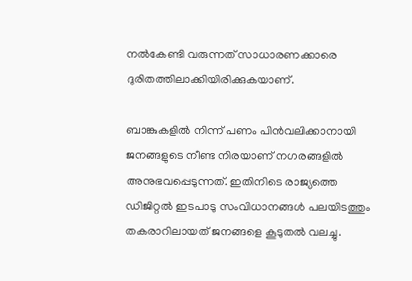നൽകേണ്ടി വരുന്നത് സാധാരണക്കാരെ ദുരിതത്തിലാക്കിയിരിക്കുകയാണ്.

ബാങ്കുകളിൽ നിന്ന് പണം പിൻവലിക്കാനായി ജനങ്ങളുടെ നീണ്ട നിരയാണ് നഗരങ്ങളിൽ അനുഭവപ്പെടുന്നത്. ഇതിനിടെ രാജ്യത്തെ ഡിജിറ്റൽ ഇടപാടു സംവിധാനങ്ങൾ പലയിടത്തും തകരാറിലായത് ജനങ്ങളെ കൂടുതൽ വലച്ചു.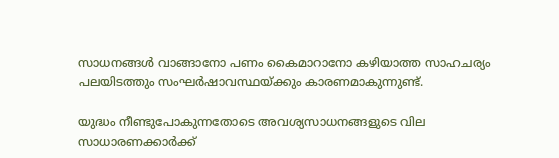സാധനങ്ങൾ വാങ്ങാനോ പണം കൈമാറാനോ കഴിയാത്ത സാഹചര്യം പലയിടത്തും സംഘർഷാവസ്ഥയ്ക്കും കാരണമാകുന്നുണ്ട്.

യുദ്ധം നീണ്ടുപോകുന്നതോടെ അവശ്യസാധനങ്ങളുടെ വില സാധാരണക്കാർക്ക്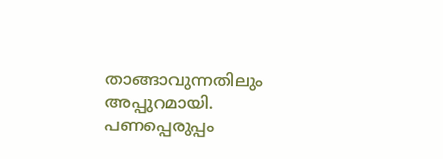താങ്ങാവുന്നതിലും അപ്പുറമായി. പണപ്പെരുപ്പം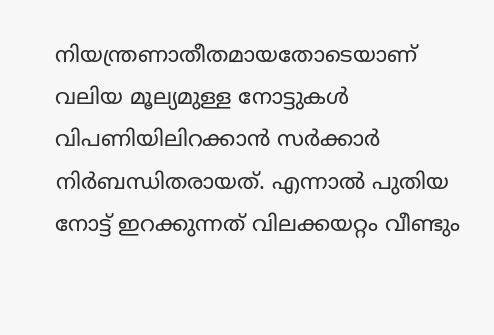നിയന്ത്രണാതീതമായതോടെയാണ് വലിയ മൂല്യമുള്ള നോട്ടുകൾ വിപണിയിലിറക്കാൻ സർക്കാർ നിർബന്ധിതരായത്. എന്നാൽ പുതിയ നോട്ട് ഇറക്കുന്നത് വിലക്കയറ്റം വീണ്ടും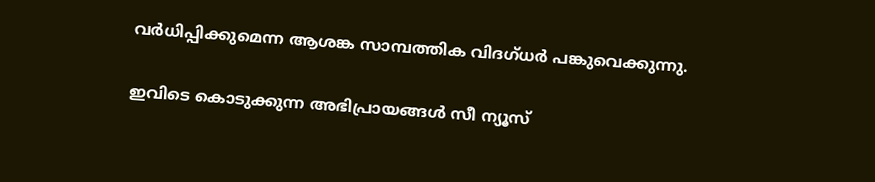വർധിപ്പിക്കുമെന്ന ആശങ്ക സാമ്പത്തിക വിദഗ്ധർ പങ്കുവെക്കുന്നു.

ഇവിടെ കൊടുക്കുന്ന അഭിപ്രായങ്ങള്‍ സീ ന്യൂസ്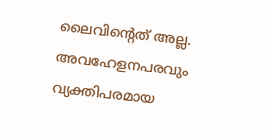ലൈവിന്റെത് അല്ല. അവഹേളനപരവും വ്യക്തിപരമായ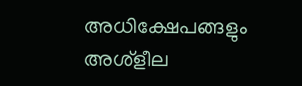അധിക്ഷേപങ്ങളും അശ്‌ളീല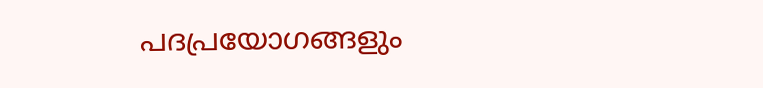പദപ്രയോഗങ്ങളും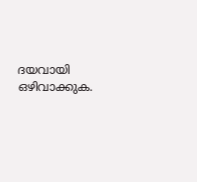ദയവായി ഒഴിവാക്കുക.